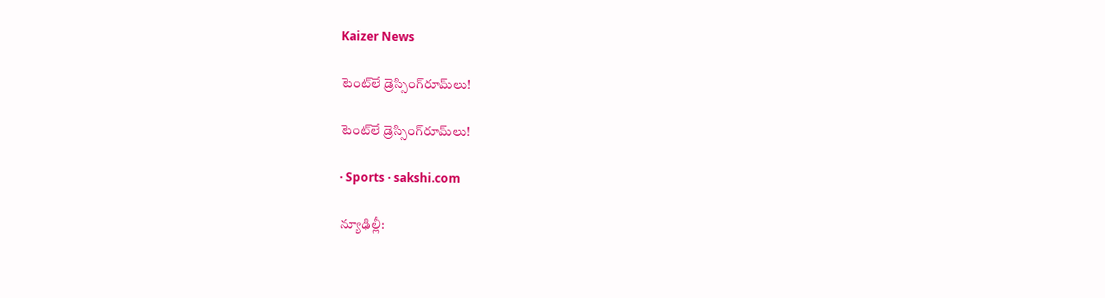Kaizer News

టెంట్‌లే డ్రెస్సింగ్‌రూమ్‌లు!

టెంట్‌లే డ్రెస్సింగ్‌రూమ్‌లు!

· Sports · sakshi.com

న్యూఢిల్లీ: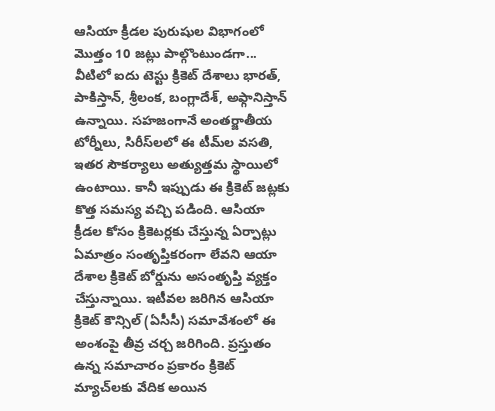ఆసియా క్రీడల పురుషుల విభాగంలో మొత్తం 10 జట్లు పాల్గొంటుండగా... వీటిలో ఐదు టెస్టు క్రికెట్‌ దేశాలు భారత్, పాకిస్తాన్, శ్రీలంక, బంగ్లాదేశ్, అఫ్గానిస్తాన్‌ ఉన్నాయి. సహజంగానే అంతర్జాతీయ టోర్నీలు, సిరీస్‌లలో ఈ టీమ్‌ల వసతి, ఇతర సౌకర్యాలు అత్యుత్తమ స్థాయిలో ఉంటాయి. కానీ ఇప్పుడు ఈ క్రికెట్‌ జట్లకు కొత్త సమస్య వచ్చి పడింది. ఆసియా క్రీడల కోసం క్రికెటర్లకు చేస్తున్న ఏర్పాట్లు ఏమాత్రం సంతృప్తికరంగా లేవని ఆయా దేశాల క్రికెట్‌ బోర్డును అసంతృప్తి వ్యక్తం చేస్తున్నాయి. ఇటీవల జరిగిన ఆసియా క్రికెట్‌ కౌన్సిల్‌ (ఏసీసీ) సమావేశంలో ఈ అంశంపై తీవ్ర చర్చ జరిగింది. ప్రస్తుతం ఉన్న సమాచారం ప్రకారం క్రికెట్‌ మ్యాచ్‌లకు వేదిక అయిన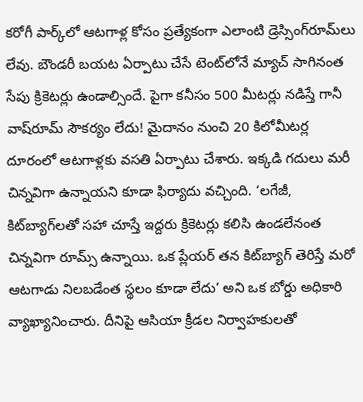కరోగీ పార్క్‌లో ఆటగాళ్ల కోసం ప్రత్యేకంగా ఎలాంటి డ్రెస్సింగ్‌రూమ్‌లు లేవు. బౌండరీ బయట ఏర్పాటు చేసే టెంట్‌లోనే మ్యాచ్‌ సాగినంత సేపు క్రికెటర్లు ఉండాల్సిందే. పైగా కనీసం 500 మీటర్లు నడిస్తే గానీ వాష్‌రూమ్‌ సౌకర్యం లేదు! మైదానం నుంచి 20 కిలోమీటర్ల దూరంలో ఆటగాళ్లకు వసతి ఏర్పాటు చేశారు. ఇక్కడి గదులు మరీ చిన్నవిగా ఉన్నాయని కూడా ఫిర్యాదు వచ్చింది. ‘లగేజీ, కిట్‌బ్యాగ్‌లతో సహా చూస్తే ఇద్దరు క్రికెటర్లు కలిసి ఉండలేనంత చిన్నవిగా రూమ్స్‌ ఉన్నాయి. ఒక ప్లేయర్‌ తన కిట్‌బ్యాగ్‌ తెరిస్తే మరో ఆటగాడు నిలబడేంత స్థలం కూడా లేదు’ అని ఒక బోర్డు అధికారి వ్యాఖ్యానించారు. దీనిపై ఆసియా క్రీడల నిర్వాహకులతో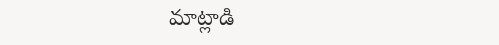మాట్లాడి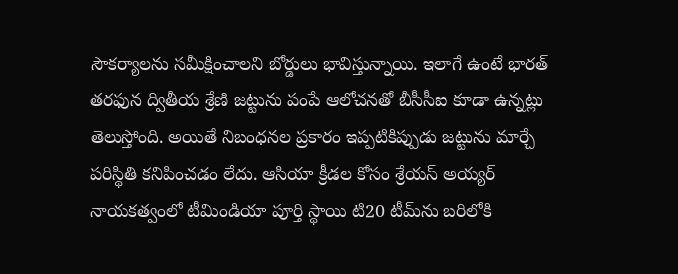సౌకర్యాలను సమీక్షించాలని బోర్డులు భావిస్తున్నాయి. ఇలాగే ఉంటే భారత్‌ తరఫున ద్వితీయ శ్రేణి జట్టును పంపే ఆలోచనతో బీసీసీఐ కూడా ఉన్నట్లు తెలుస్తోంది. అయితే నిబంధనల ప్రకారం ఇప్పటికిప్పుడు జట్టును మార్చే పరిస్థితి కనిపించడం లేదు. ఆసియా క్రీడల కోసం శ్రేయస్‌ అయ్యర్‌ నాయకత్వంలో టీమిండియా పూర్తి స్థాయి టి20 టీమ్‌ను బరిలోకి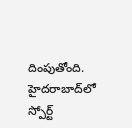దింపుతోంది. హైదరాబాద్‌లో స్పోర్ట్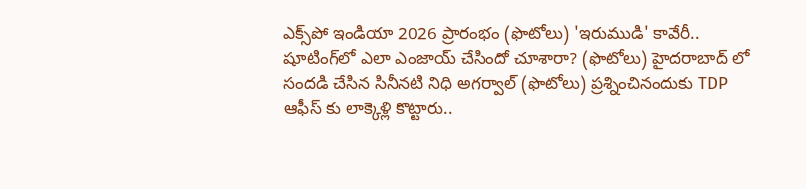ఎక్స్‌పో ఇండియా 2026 ప్రారంభం (ఫొటోలు) 'ఇరుముడి' కావేరీ.. షూటింగ్‌లో ఎలా ఎంజాయ్ చేసిందో చూశారా? (ఫొటోలు) హైదరాబాద్ లో సందడి చేసిన సినీనటి నిధి అగర్వాల్ (ఫొటోలు) ప్రశ్నించినందుకు TDP ఆఫీస్ కు లాక్కెళ్లి కొట్టారు..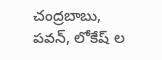చంద్రబాబు, పవన్, లోకేష్ ల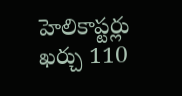హెలికాప్టర్లు ఖర్చు 110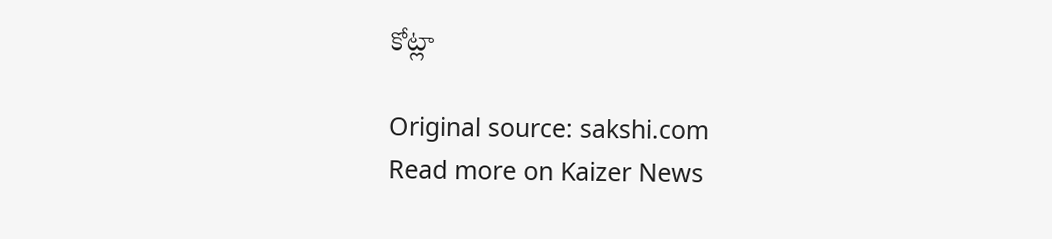కోట్లా

Original source: sakshi.com
Read more on Kaizer News